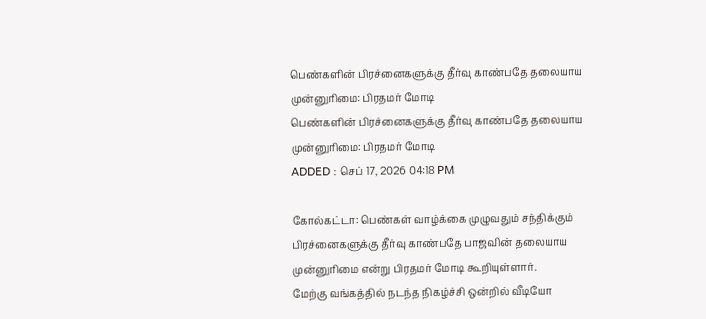பெண்களின் பிரச்னைகளுக்கு தீர்வு காண்பதே தலையாய முன்னுரிமை: பிரதமர் மோடி
பெண்களின் பிரச்னைகளுக்கு தீர்வு காண்பதே தலையாய முன்னுரிமை: பிரதமர் மோடி
ADDED : செப் 17, 2026 04:18 PM

கோல்கட்டா: பெண்கள் வாழ்க்கை முழுவதும் சந்திக்கும் பிரச்னைகளுக்கு தீர்வு காண்பதே பாஜவின் தலையாய முன்னுரிமை என்று பிரதமர் மோடி கூறியுள்ளார்.
மேற்கு வங்கத்தில் நடந்த நிகழ்ச்சி ஒன்றில் வீடியோ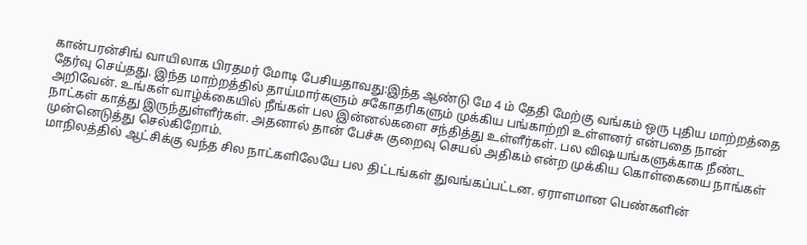கான்பரன்சிங் வாயிலாக பிரதமர் மோடி பேசியதாவது:இந்த ஆண்டு மே 4 ம் தேதி மேற்கு வங்கம் ஒரு புதிய மாற்றத்தை தேர்வு செய்தது. இந்த மாற்றத்தில் தாய்மார்களும் சகோதரிகளும் முக்கிய பங்காற்றி உள்ளனர் என்பதை நான் அறிவேன். உங்கள் வாழ்க்கையில் நீங்கள் பல இன்னல்களை சந்தித்து உள்ளீர்கள். பல விஷயங்களுக்காக நீண்ட நாட்கள் காத்து இருந்துள்ளீர்கள். அதனால் தான் பேச்சு குறைவு செயல் அதிகம் என்ற முக்கிய கொள்கையை நாங்கள் முன்னெடுத்து செல்கிறோம்.
மாநிலத்தில் ஆட்சிக்கு வந்த சில நாட்களிலேயே பல திட்டங்கள் துவங்கப்பட்டன. ஏராளமான பெண்களின்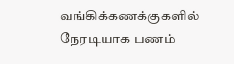வங்கிக்கணக்குகளில் நேரடியாக பணம்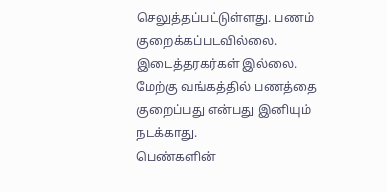செலுத்தப்பட்டுள்ளது. பணம் குறைக்கப்படவில்லை. இடைத்தரகர்கள் இல்லை. மேற்கு வங்கத்தில் பணத்தை குறைப்பது என்பது இனியும் நடக்காது.
பெண்களின்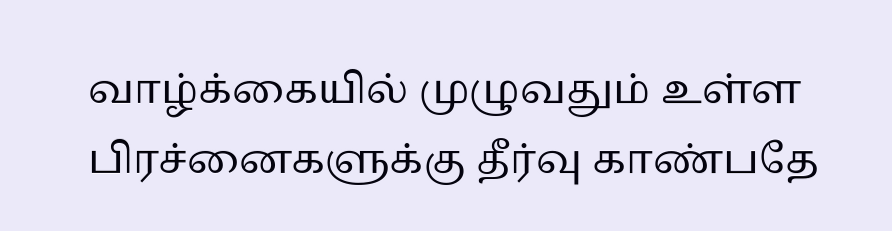வாழ்க்கையில் முழுவதும் உள்ள பிரச்னைகளுக்கு தீர்வு காண்பதே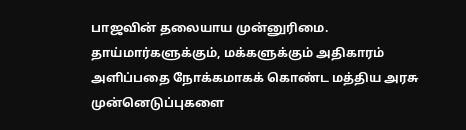பாஜவின் தலையாய முன்னுரிமை. தாய்மார்களுக்கும், மக்களுக்கும் அதிகாரம் அளிப்பதை நோக்கமாகக் கொண்ட மத்திய அரசு முன்னெடுப்புகளை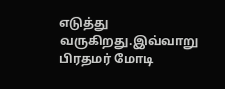எடுத்து வருகிறது.இவ்வாறு பிரதமர் மோடி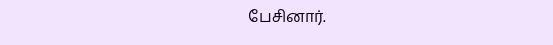பேசினார்.